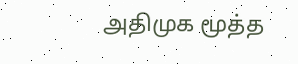அதிமுக மூத்த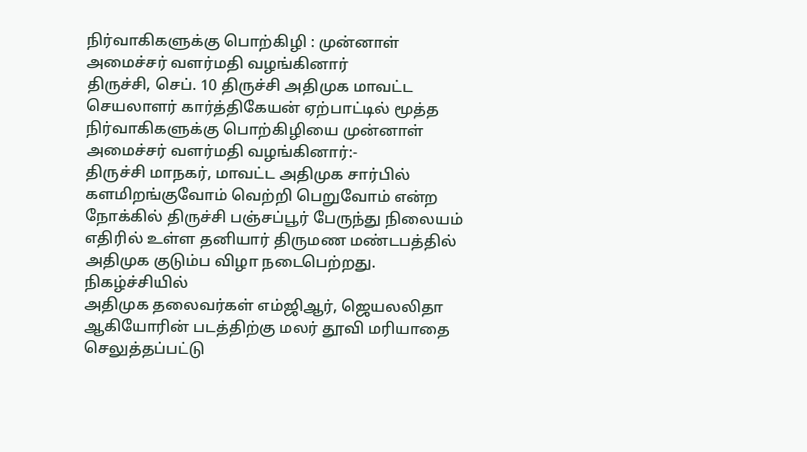நிர்வாகிகளுக்கு பொற்கிழி : முன்னாள் அமைச்சர் வளர்மதி வழங்கினார்
திருச்சி, செப். 10 திருச்சி அதிமுக மாவட்ட செயலாளர் கார்த்திகேயன் ஏற்பாட்டில் மூத்த நிர்வாகிகளுக்கு பொற்கிழியை முன்னாள் அமைச்சர் வளர்மதி வழங்கினார்:-
திருச்சி மாநகர், மாவட்ட அதிமுக சார்பில் களமிறங்குவோம் வெற்றி பெறுவோம் என்ற நோக்கில் திருச்சி பஞ்சப்பூர் பேருந்து நிலையம் எதிரில் உள்ள தனியார் திருமண மண்டபத்தில் அதிமுக குடும்ப விழா நடைபெற்றது. நிகழ்ச்சியில்
அதிமுக தலைவர்கள் எம்ஜிஆர், ஜெயலலிதா ஆகியோரின் படத்திற்கு மலர் தூவி மரியாதை செலுத்தப்பட்டு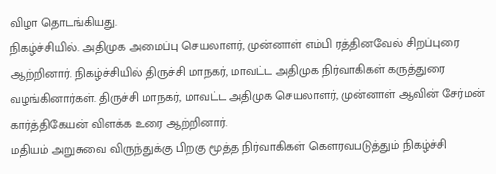விழா தொடங்கியது.
நிகழ்ச்சியில். அதிமுக அமைப்பு செயலாளர், முன்னாள் எம்பி ரத்தினவேல் சிறப்புரை ஆற்றினார். நிகழ்ச்சியில் திருச்சி மாநகர், மாவட்ட அதிமுக நிர்வாகிகள் கருத்துரை வழங்கினார்கள். திருச்சி மாநகர், மாவட்ட அதிமுக செயலாளர், முன்னாள் ஆவின் சேர்மன் கார்த்திகேயன் விளக்க உரை ஆற்றினார்.
மதியம் அறுசுவை விருந்துக்கு பிறகு மூத்த நிர்வாகிகள் கௌரவபடுத்தும் நிகழ்ச்சி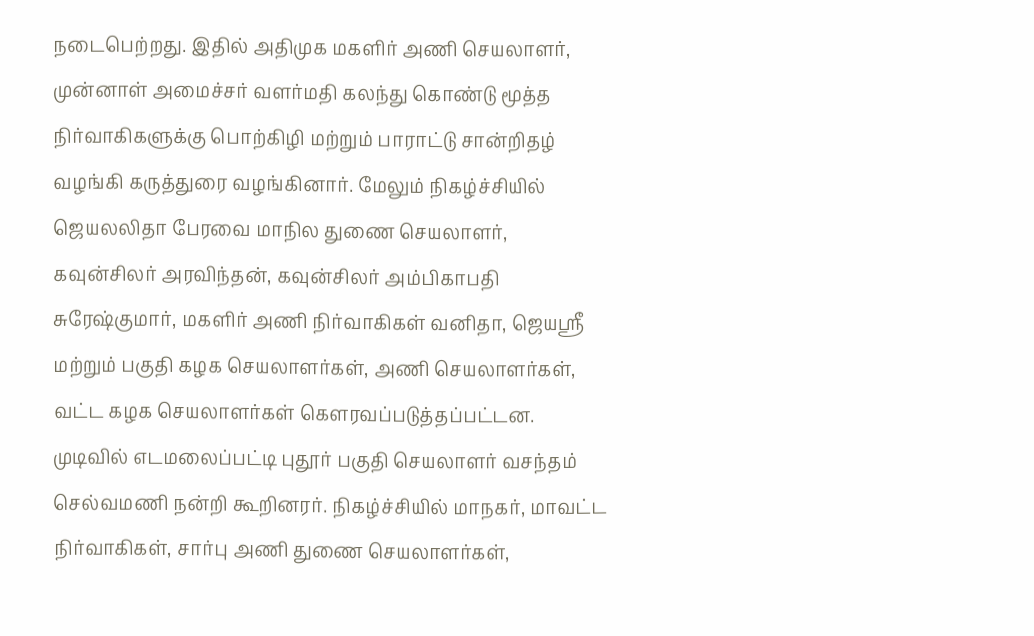நடைபெற்றது. இதில் அதிமுக மகளிர் அணி செயலாளர், முன்னாள் அமைச்சர் வளர்மதி கலந்து கொண்டு மூத்த நிர்வாகிகளுக்கு பொற்கிழி மற்றும் பாராட்டு சான்றிதழ் வழங்கி கருத்துரை வழங்கினார். மேலும் நிகழ்ச்சியில் ஜெயலலிதா பேரவை மாநில துணை செயலாளர், கவுன்சிலர் அரவிந்தன், கவுன்சிலர் அம்பிகாபதி சுரேஷ்குமார், மகளிர் அணி நிர்வாகிகள் வனிதா, ஜெயஸ்ரீ மற்றும் பகுதி கழக செயலாளர்கள், அணி செயலாளர்கள், வட்ட கழக செயலாளர்கள் கௌரவப்படுத்தப்பட்டன.
முடிவில் எடமலைப்பட்டி புதூர் பகுதி செயலாளர் வசந்தம் செல்வமணி நன்றி கூறினரர். நிகழ்ச்சியில் மாநகர், மாவட்ட நிர்வாகிகள், சார்பு அணி துணை செயலாளர்கள்,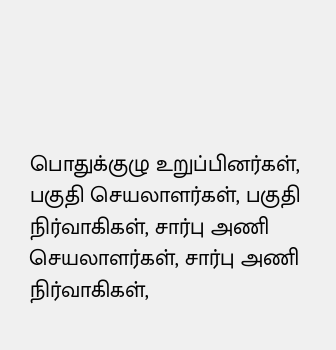பொதுக்குழு உறுப்பினர்கள், பகுதி செயலாளர்கள், பகுதி நிர்வாகிகள், சார்பு அணி செயலாளர்கள், சார்பு அணி நிர்வாகிகள்,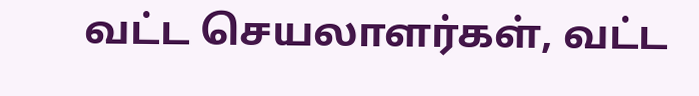வட்ட செயலாளர்கள், வட்ட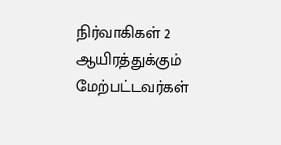நிர்வாகிகள் 2 ஆயிரத்துக்கும் மேற்பட்டவர்கள்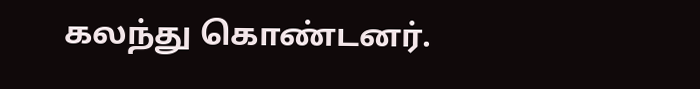கலந்து கொண்டனர்.